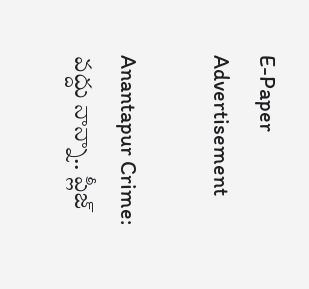E-Paper
Advertisement

Anantapur Crime: వద్దు నాన్నా.. ప్లీజ్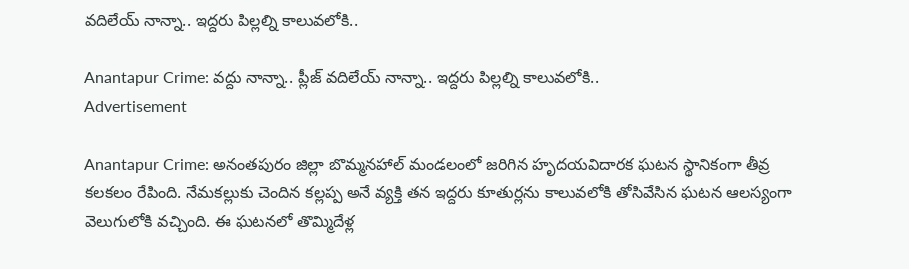వదిలేయ్ నాన్నా.. ఇద్దరు పిల్లల్ని కాలువలోకి..

Anantapur Crime: వద్దు నాన్నా.. ప్లీజ్ వదిలేయ్ నాన్నా.. ఇద్దరు పిల్లల్ని కాలువలోకి..
Advertisement

Anantapur Crime: అనంతపురం జిల్లా బొమ్మనహాల్ మండలంలో జరిగిన హృదయవిదారక ఘటన స్థానికంగా తీవ్ర కలకలం రేపింది. నేమకల్లుకు చెందిన కల్లప్ప అనే వ్యక్తి తన ఇద్దరు కూతుర్లను కాలువలోకి తోసివేసిన ఘటన ఆలస్యంగా వెలుగులోకి వచ్చింది. ఈ ఘటనలో తొమ్మిదేళ్ల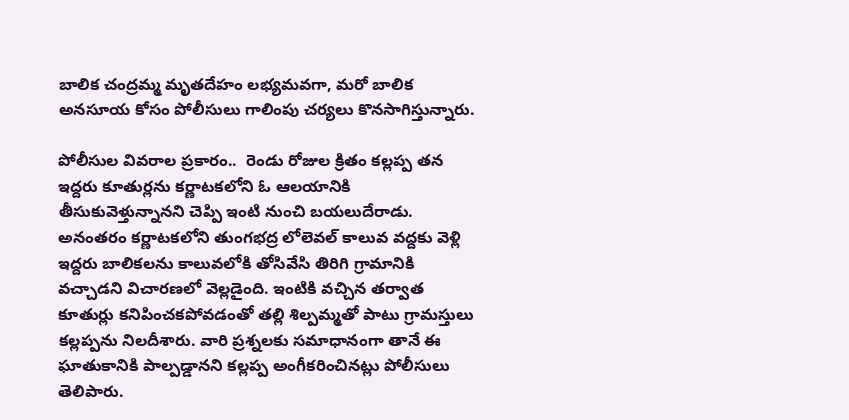బాలిక చంద్రమ్మ మృతదేహం లభ్యమవగా, మరో బాలిక అనసూయ కోసం పోలీసులు గాలింపు చర్యలు కొనసాగిస్తున్నారు.

పోలీసుల వివరాల ప్రకారం..  రెండు రోజుల క్రితం కల్లప్ప తన ఇద్దరు కూతుర్లను కర్ణాటకలోని ఓ ఆలయానికి తీసుకువెళ్తున్నానని చెప్పి ఇంటి నుంచి బయలుదేరాడు. అనంతరం కర్ణాటకలోని తుంగభద్ర లోలెవల్ కాలువ వద్దకు వెళ్లి ఇద్దరు బాలికలను కాలువలోకి తోసివేసి తిరిగి గ్రామానికి వచ్చాడని విచారణలో వెల్లడైంది. ఇంటికి వచ్చిన తర్వాత కూతుర్లు కనిపించకపోవడంతో తల్లి శిల్పమ్మతో పాటు గ్రామస్తులు కల్లప్పను నిలదీశారు. వారి ప్రశ్నలకు సమాధానంగా తానే ఈ ఘాతుకానికి పాల్పడ్డానని కల్లప్ప అంగీకరించినట్లు పోలీసులు తెలిపారు.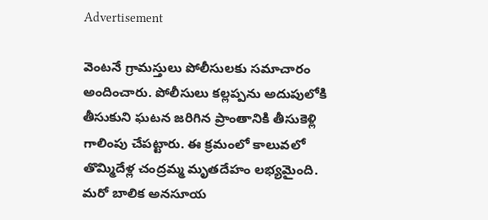Advertisement

వెంటనే గ్రామస్తులు పోలీసులకు సమాచారం అందించారు. పోలీసులు కల్లప్పను అదుపులోకి తీసుకుని ఘటన జరిగిన ప్రాంతానికి తీసుకెళ్లి గాలింపు చేపట్టారు. ఈ క్రమంలో కాలువలో తొమ్మిదేళ్ల చంద్రమ్మ మృతదేహం లభ్యమైంది. మరో బాలిక అనసూయ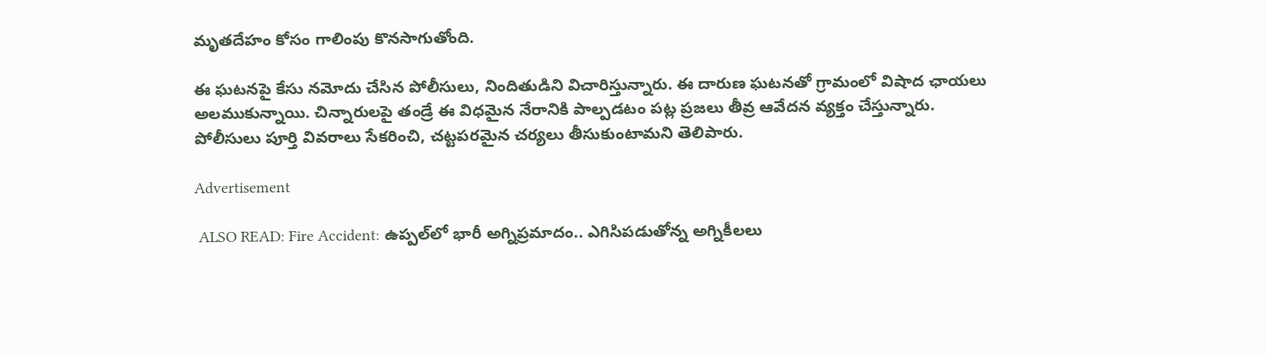మృతదేహం కోసం గాలింపు కొనసాగుతోంది.

ఈ ఘటనపై కేసు నమోదు చేసిన పోలీసులు, నిందితుడిని విచారిస్తున్నారు. ఈ దారుణ ఘటనతో గ్రామంలో విషాద ఛాయలు అలముకున్నాయి. చిన్నారులపై తండ్రే ఈ విధమైన నేరానికి పాల్పడటం పట్ల ప్రజలు తీవ్ర ఆవేదన వ్యక్తం చేస్తున్నారు. పోలీసులు పూర్తి వివరాలు సేకరించి, చట్టపరమైన చర్యలు తీసుకుంటామని తెలిపారు.

Advertisement

 ALSO READ: Fire Accident: ఉప్పల్‌లో భారీ అగ్నిప్రమాదం.. ఎగిసిపడుతోన్న అగ్నికీలలు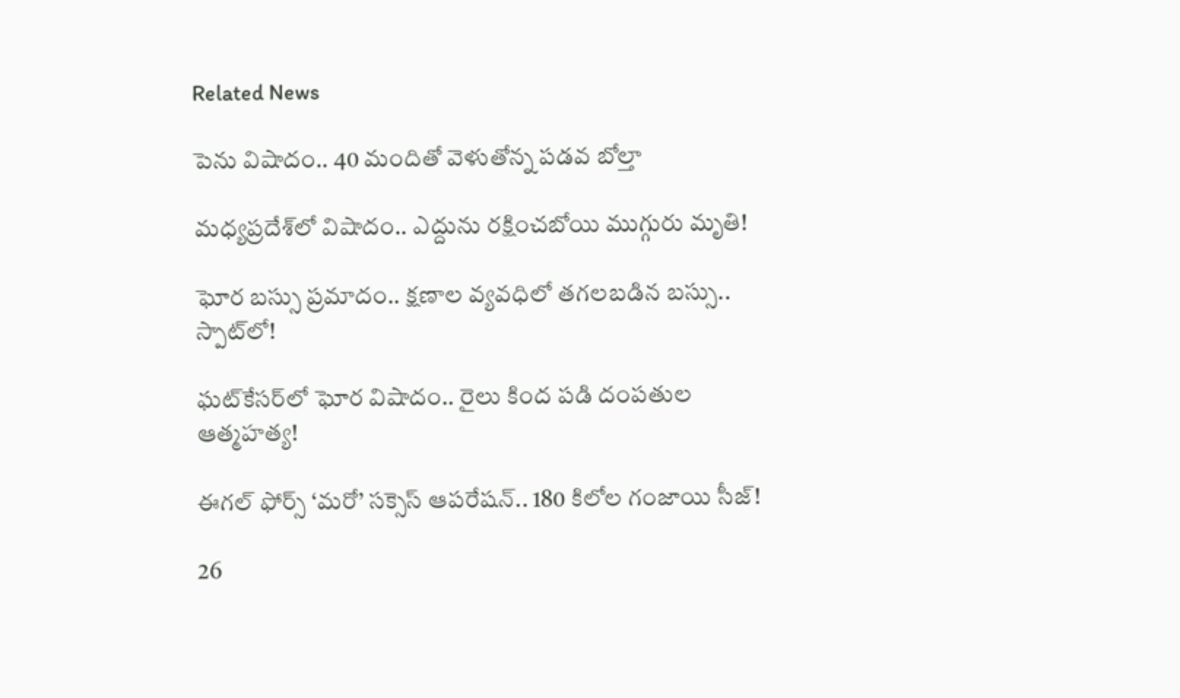Related News

పెను విషాదం.. 40 మందితో వెళుతోన్న ప‌డ‌వ బోల్తా

మధ్యప్రదేశ్‌లో విషాదం.. ఎద్దును రక్షించబోయి ముగ్గురు మృతి!

ఘోర బస్సు ప్రమాదం.. క్షణాల వ్యవధిలో తగలబడిన బస్సు.. స్పాట్‌లో!

ఘట్‌కేసర్‌లో ఘోర విషాదం.. రైలు కింద పడి దంపతుల ఆత్మహత్య!

ఈగల్ ఫోర్స్ ‘మరో’ సక్సెస్ ఆపరేషన్.. 180 కిలోల గంజాయి సీజ్!

26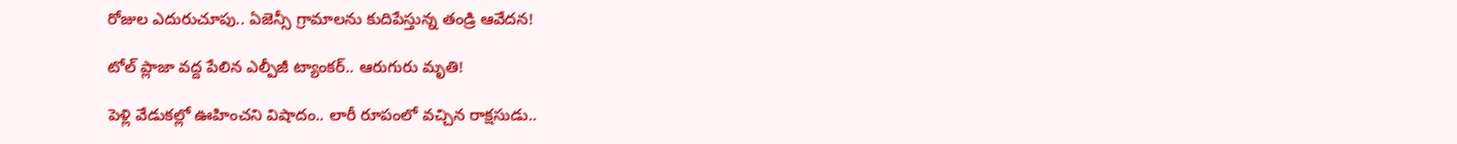రోజుల ఎదురుచూపు.. ఏజెన్సీ గ్రామాలను కుదిపేస్తున్న తండ్రి ఆవేదన!

టోల్ ప్లాజా వద్ద పేలిన ఎల్పీజీ ట్యాంకర్.. ఆరుగురు మృతి!

పెళ్లి వేడుకల్లో ఊహించని విషాదం.. లారీ రూపంలో వచ్చిన రాక్షసుడు..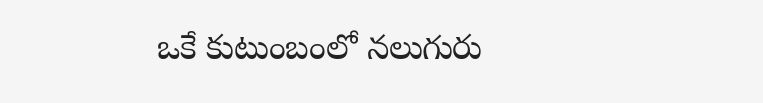ఒకే కుటుంబంలో నలుగురు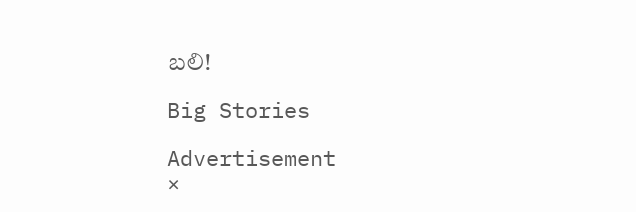బలి!

Big Stories

Advertisement
×